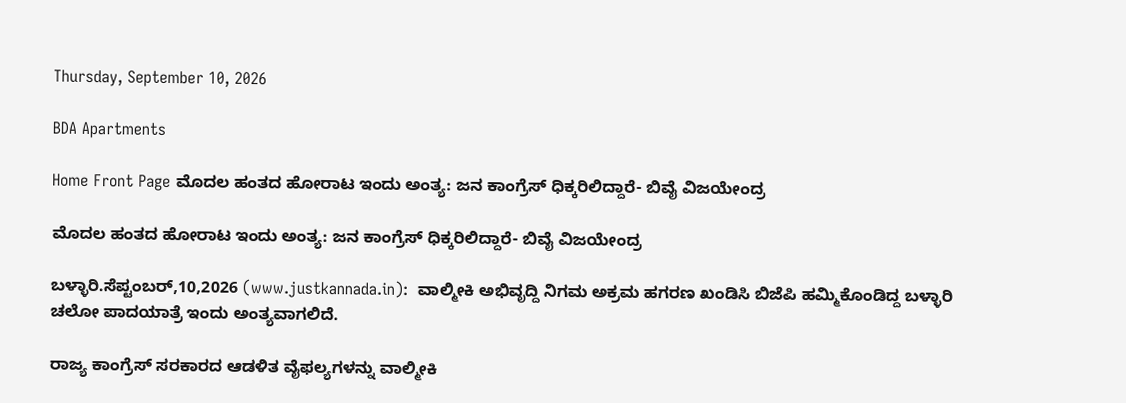Thursday, September 10, 2026

BDA Apartments

Home Front Page ಮೊದಲ ಹಂತದ ಹೋರಾಟ ಇಂದು ಅಂತ್ಯ: ಜನ ಕಾಂಗ್ರೆಸ್ ಧಿಕ್ಕರಿಲಿದ್ದಾರೆ- ಬಿವೈ ವಿಜಯೇಂದ್ರ

ಮೊದಲ ಹಂತದ ಹೋರಾಟ ಇಂದು ಅಂತ್ಯ: ಜನ ಕಾಂಗ್ರೆಸ್ ಧಿಕ್ಕರಿಲಿದ್ದಾರೆ- ಬಿವೈ ವಿಜಯೇಂದ್ರ

ಬಳ್ಳಾರಿ.ಸೆಪ್ಟಂಬರ್,10,2026 (www.justkannada.in):  ವಾಲ್ಮೀಕಿ ಅಭಿವೃದ್ದಿ ನಿಗಮ ಅಕ್ರಮ ಹಗರಣ ಖಂಡಿಸಿ ಬಿಜೆಪಿ ಹಮ್ಮಿಕೊಂಡಿದ್ದ ಬಳ್ಳಾರಿ ಚಲೋ ಪಾದಯಾತ್ರೆ ಇಂದು ಅಂತ್ಯವಾಗಲಿದೆ.

ರಾಜ್ಯ ಕಾಂಗ್ರೆಸ್‌ ಸರಕಾರದ ಆಡಳಿತ ವೈಫಲ್ಯಗಳನ್ನು ವಾಲ್ಮೀಕಿ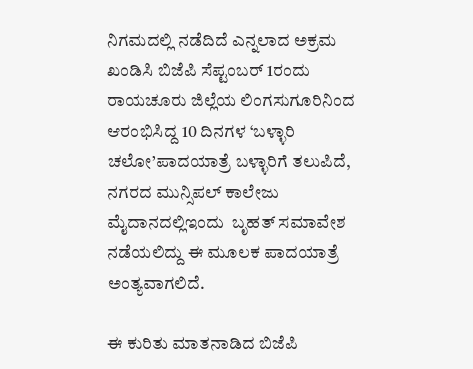ನಿಗಮದಲ್ಲಿ ನಡೆದಿದೆ ಎನ್ನಲಾದ ಅಕ್ರಮ ಖಂಡಿಸಿ ಬಿಜೆಪಿ ಸೆಪ್ಟಂಬರ್ 1ರಂದು ರಾಯಚೂರು ಜಿಲ್ಲೆಯ ಲಿಂಗಸುಗೂರಿನಿಂದ ಆರಂಭಿಸಿದ್ದ 10 ದಿನಗಳ ‘ಬಳ್ಳಾರಿ ಚಲೋ’ಪಾದಯಾತ್ರೆ ಬಳ್ಳಾರಿಗೆ ತಲುಪಿದೆ, ನಗರದ ಮುನ್ಸಿಪಲ್‌ ಕಾಲೇಜು ಮೈದಾನದಲ್ಲಿಇಂದು  ಬೃಹತ್‌ ಸಮಾವೇಶ ನಡೆಯಲಿದ್ದು ಈ ಮೂಲಕ ಪಾದಯಾತ್ರೆ ಅಂತ್ಯವಾಗಲಿದೆ.

ಈ ಕುರಿತು ಮಾತನಾಡಿದ ಬಿಜೆಪಿ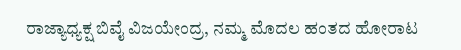ರಾಜ್ಯಾಧ್ಯಕ್ಷ ಬಿವೈ ವಿಜಯೇಂದ್ರ, ನಮ್ಮ ಮೊದಲ ಹಂತದ ಹೋರಾಟ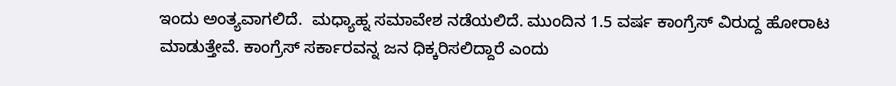ಇಂದು ಅಂತ್ಯವಾಗಲಿದೆ.  ಮಧ್ಯಾಹ್ನ ಸಮಾವೇಶ ನಡೆಯಲಿದೆ. ಮುಂದಿನ 1.5 ವರ್ಷ ಕಾಂಗ್ರೆಸ್ ವಿರುದ್ದ ಹೋರಾಟ ಮಾಡುತ್ತೇವೆ. ಕಾಂಗ್ರೆಸ್ ಸರ್ಕಾರವನ್ನ ಜನ ಧಿಕ್ಕರಿಸಲಿದ್ದಾರೆ ಎಂದು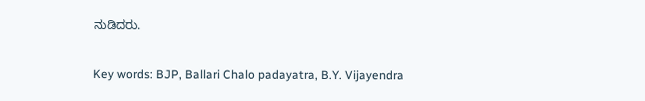ನುಡಿದರು.

Key words: BJP, Ballari Chalo padayatra, B.Y. Vijayendra